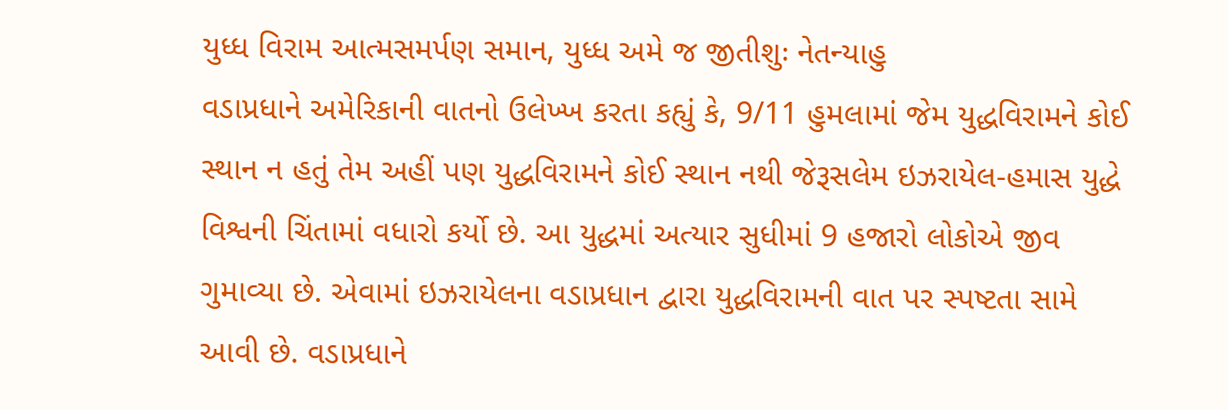યુધ્ધ વિરામ આત્મસમર્પણ સમાન, યુધ્ધ અમે જ જીતીશુઃ નેતન્યાહુ
વડાપ્રધાને અમેરિકાની વાતનો ઉલેખ્ખ કરતા કહ્યું કે, 9/11 હુમલામાં જેમ યુદ્ધવિરામને કોઈ સ્થાન ન હતું તેમ અહીં પણ યુદ્ધવિરામને કોઈ સ્થાન નથી જેરૂસલેમ ઇઝરાયેલ-હમાસ યુદ્ધે વિશ્વની ચિંતામાં વધારો કર્યો છે. આ યુદ્ધમાં અત્યાર સુધીમાં 9 હજારો લોકોએ જીવ ગુમાવ્યા છે. એવામાં ઇઝરાયેલના વડાપ્રધાન દ્વારા યુદ્ધવિરામની વાત પર સ્પષ્ટતા સામે આવી છે. વડાપ્રધાને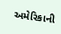અમેરિકાની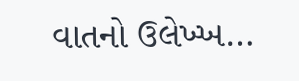વાતનો ઉલેખ્ખ…